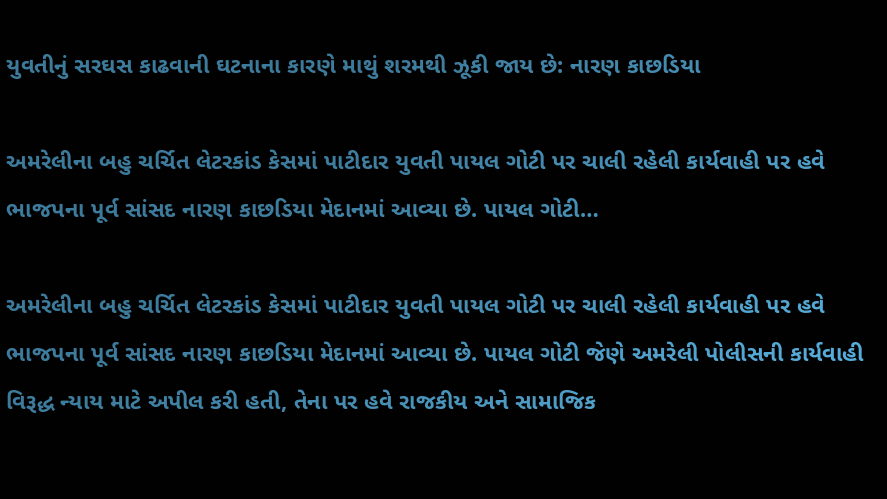યુવતીનું સરઘસ કાઢવાની ઘટનાના કારણે માથું શરમથી ઝૂકી જાય છે: નારણ કાછડિયા

અમરેલીના બહુ ચર્ચિત લેટરકાંડ કેસમાં પાટીદાર યુવતી પાયલ ગોટી પર ચાલી રહેલી કાર્યવાહી પર હવે ભાજપના પૂર્વ સાંસદ નારણ કાછડિયા મેદાનમાં આવ્યા છે. પાયલ ગોટી…

અમરેલીના બહુ ચર્ચિત લેટરકાંડ કેસમાં પાટીદાર યુવતી પાયલ ગોટી પર ચાલી રહેલી કાર્યવાહી પર હવે ભાજપના પૂર્વ સાંસદ નારણ કાછડિયા મેદાનમાં આવ્યા છે. પાયલ ગોટી જેણે અમરેલી પોલીસની કાર્યવાહી વિરૂદ્ધ ન્યાય માટે અપીલ કરી હતી, તેના પર હવે રાજકીય અને સામાજિક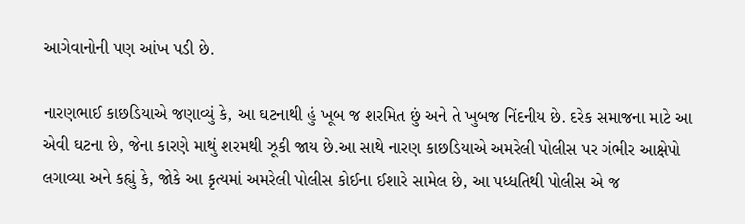આગેવાનોની પણ આંખ પડી છે.

નારણભાઈ કાછડિયાએ જણાવ્યું કે, આ ઘટનાથી હું ખૂબ જ શરમિત છું અને તે ખુબજ નિંદનીય છે. દરેક સમાજના માટે આ એવી ઘટના છે, જેના કારણે માથું શરમથી ઝૂકી જાય છે.આ સાથે નારણ કાછડિયાએ અમરેલી પોલીસ પર ગંભીર આક્ષેપો લગાવ્યા અને કહ્યું કે, જોકે આ કૃત્યમાં અમરેલી પોલીસ કોઈના ઈશારે સામેલ છે, આ પધ્ધતિથી પોલીસ એ જ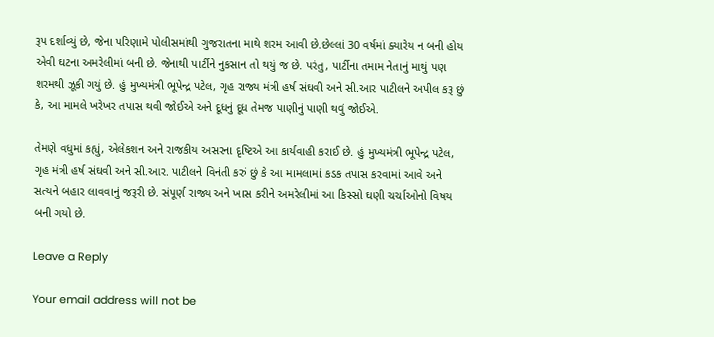રૂપ દર્શાવ્યું છે, જેના પરિણામે પોલીસમાંથી ગુજરાતના માથે શરમ આવી છે.છેલ્લાં 30 વર્ષમાં ક્યારેય ન બની હોય એવી ઘટના અમરેલીમાં બની છે. જેનાથી પાર્ટીને નુકસાન તો થયું જ છે. પરંતુ, પાર્ટીના તમામ નેતાનું માથું પણ શરમથી ઝૂકી ગયું છે. હું મુખ્યમંત્રી ભૂપેન્દ્ર પટેલ, ગૃહ રાજ્ય મંત્રી હર્ષ સંઘવી અને સી.આર પાટીલને અપીલ કરૂ છું કે, આ મામલે ખરેખર તપાસ થવી જોઈએ અને દૂધનું દૂધ તેમજ પાણીનું પાણી થવું જોઈએ.

તેમણે વધુમાં કહ્યું, એલેકશન અને રાજકીય અસરના દૃષ્ટિએ આ કાર્યવાહી કરાઈ છે. હું મુખ્યમંત્રી ભૂપેન્દ્ર પટેલ, ગૃહ મંત્રી હર્ષ સંઘવી અને સી.આર. પાટીલને વિનંતી કરું છું કે આ મામલામાં કડક તપાસ કરવામાં આવે અને સત્યને બહાર લાવવાનું જરૂરી છે. સંપૂર્ણ રાજ્ય અને ખાસ કરીને અમરેલીમાં આ કિસ્સો ઘણી ચર્ચાઓનો વિષય બની ગયો છે.

Leave a Reply

Your email address will not be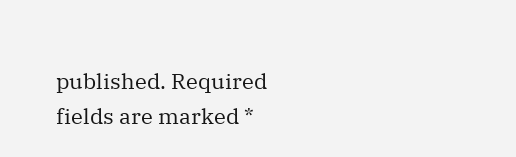published. Required fields are marked *